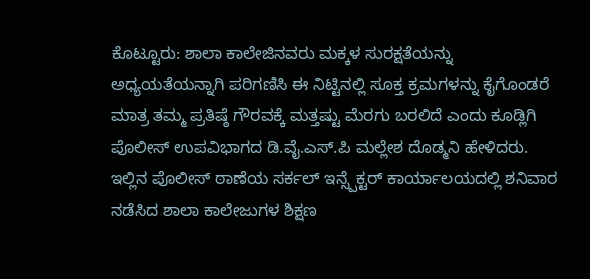ಕೊಟ್ಟೂರು: ಶಾಲಾ ಕಾಲೇಜಿನವರು ಮಕ್ಕಳ ಸುರಕ್ಷತೆಯನ್ನು ಅಧ್ಯಯತೆಯನ್ನಾಗಿ ಪರಿಗಣಿಸಿ ಈ ನಿಟ್ಟಿನಲ್ಲಿ ಸೂಕ್ತ ಕ್ರಮಗಳನ್ನು ಕೈಗೊಂಡರೆ ಮಾತ್ರ ತಮ್ಮ ಪ್ರತಿಷ್ಠೆ ಗೌರವಕ್ಕೆ ಮತ್ತಷ್ಟು ಮೆರಗು ಬರಲಿದೆ ಎಂದು ಕೂಡ್ಲಿಗಿ ಪೊಲೀಸ್ ಉಪವಿಭಾಗದ ಡಿ.ವೈ.ಎಸ್.ಪಿ ಮಲ್ಲೇಶ ದೊಡ್ಮನಿ ಹೇಳಿದರು.
ಇಲ್ಲಿನ ಪೊಲೀಸ್ ಠಾಣೆಯ ಸರ್ಕಲ್ ಇನ್ಸ್ಪೆಕ್ಟರ್ ಕಾರ್ಯಾಲಯದಲ್ಲಿ ಶನಿವಾರ ನಡೆಸಿದ ಶಾಲಾ ಕಾಲೇಜುಗಳ ಶಿಕ್ಷಣ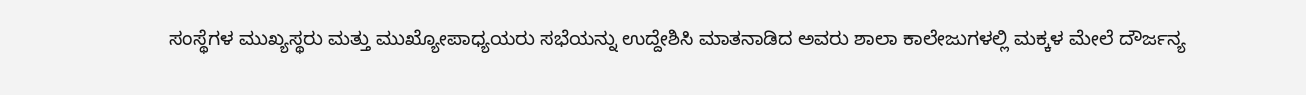ಸಂಸ್ಥೆಗಳ ಮುಖ್ಯಸ್ಥರು ಮತ್ತು ಮುಖ್ಯೋಪಾಧ್ಯಯರು ಸಭೆಯನ್ನು ಉದ್ದೇಶಿಸಿ ಮಾತನಾಡಿದ ಅವರು ಶಾಲಾ ಕಾಲೇಜುಗಳಲ್ಲಿ ಮಕ್ಕಳ ಮೇಲೆ ದೌರ್ಜನ್ಯ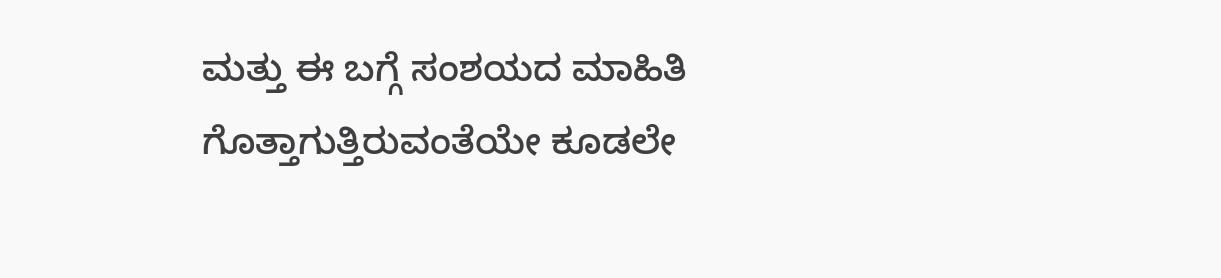ಮತ್ತು ಈ ಬಗ್ಗೆ ಸಂಶಯದ ಮಾಹಿತಿ ಗೊತ್ತಾಗುತ್ತಿರುವಂತೆಯೇ ಕೂಡಲೇ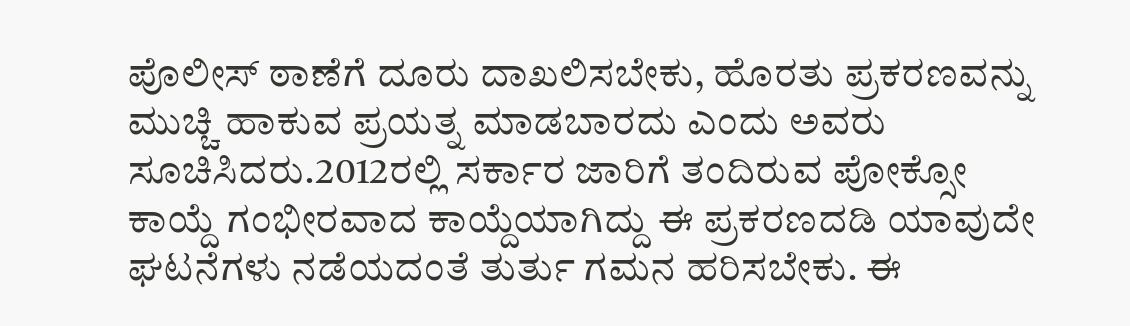ಪೊಲೀಸ್ ಠಾಣೆಗೆ ದೂರು ದಾಖಲಿಸಬೇಕು, ಹೊರತು ಪ್ರಕರಣವನ್ನು ಮುಚ್ಚಿ ಹಾಕುವ ಪ್ರಯತ್ನ ಮಾಡಬಾರದು ಎಂದು ಅವರು ಸೂಚಿಸಿದರು.2012ರಲ್ಲಿ ಸರ್ಕಾರ ಜಾರಿಗೆ ತಂದಿರುವ ಪೋಕ್ಸೋ ಕಾಯ್ದೆ ಗಂಭೀರವಾದ ಕಾಯ್ದೆಯಾಗಿದ್ದು ಈ ಪ್ರಕರಣದಡಿ ಯಾವುದೇ ಘಟನೆಗಳು ನಡೆಯದಂತೆ ತುರ್ತು ಗಮನ ಹರಿಸಬೇಕು. ಈ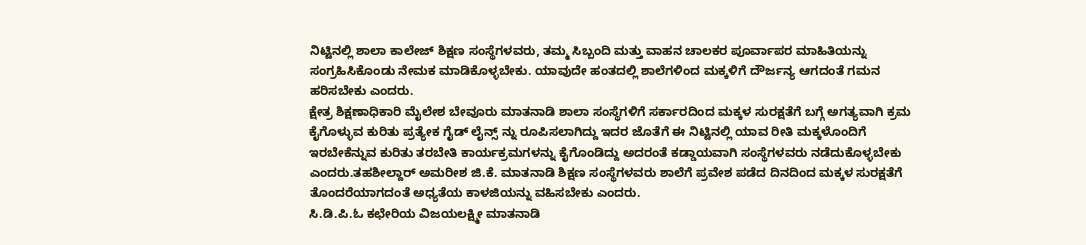ನಿಟ್ಟಿನಲ್ಲಿ ಶಾಲಾ ಕಾಲೇಜ್ ಶಿಕ್ಷಣ ಸಂಸ್ಥೆಗಳವರು, ತಮ್ಮ ಸಿಬ್ಬಂದಿ ಮತ್ತು ವಾಹನ ಚಾಲಕರ ಪೂರ್ವಾಪರ ಮಾಹಿತಿಯನ್ನು ಸಂಗ್ರಹಿಸಿಕೊಂಡು ನೇಮಕ ಮಾಡಿಕೊಳ್ಳಬೇಕು. ಯಾವುದೇ ಹಂತದಲ್ಲಿ ಶಾಲೆಗಳಿಂದ ಮಕ್ಕಳಿಗೆ ದೌರ್ಜನ್ಯ ಆಗದಂತೆ ಗಮನ ಹರಿಸಬೇಕು ಎಂದರು.
ಕ್ಷೇತ್ರ ಶಿಕ್ಷಣಾಧಿಕಾರಿ ಮೈಲೇಶ ಬೇವೂರು ಮಾತನಾಡಿ ಶಾಲಾ ಸಂಸ್ಥೆಗಳಿಗೆ ಸರ್ಕಾರದಿಂದ ಮಕ್ಕಳ ಸುರಕ್ಷತೆಗೆ ಬಗ್ಗೆ ಅಗತ್ಯವಾಗಿ ಕ್ರಮ ಕೈಗೊಳ್ಳುವ ಕುರಿತು ಪ್ರತ್ಯೇಕ ಗೈಡ್ ಲೈನ್ಸ್ ನ್ನು ರೂಪಿಸಲಾಗಿದ್ದು ಇದರ ಜೊತೆಗೆ ಈ ನಿಟ್ಟಿನಲ್ಲಿ ಯಾವ ರೀತಿ ಮಕ್ಕಳೊಂದಿಗೆ ಇರಬೇಕೆನ್ನುವ ಕುರಿತು ತರಬೇತಿ ಕಾರ್ಯಕ್ರಮಗಳನ್ನು ಕೈಗೊಂಡಿದ್ದು ಅದರಂತೆ ಕಡ್ಡಾಯವಾಗಿ ಸಂಸ್ಥೆಗಳವರು ನಡೆದುಕೊಳ್ಳಬೇಕು ಎಂದರು.ತಹಶೀಲ್ದಾರ್ ಅಮರೀಶ ಜಿ.ಕೆ. ಮಾತನಾಡಿ ಶಿಕ್ಷಣ ಸಂಸ್ಥೆಗಳವರು ಶಾಲೆಗೆ ಪ್ರವೇಶ ಪಡೆದ ದಿನದಿಂದ ಮಕ್ಕಳ ಸುರಕ್ಷತೆಗೆ ತೊಂದರೆಯಾಗದಂತೆ ಅಧ್ಯತೆಯ ಕಾಳಜಿಯನ್ನು ವಹಿಸಬೇಕು ಎಂದರು.
ಸಿ.ಡಿ.ಪಿ.ಓ ಕಛೇರಿಯ ವಿಜಯಲಕ್ಷ್ಮೀ ಮಾತನಾಡಿ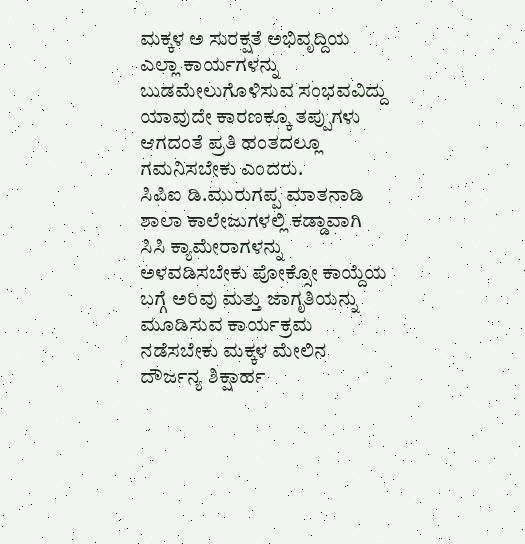ಮಕ್ಕಳ ಅ ಸುರಕ್ಷತೆ ಅಭಿವೃದ್ದಿಯ ಎಲ್ಲಾ ಕಾರ್ಯಗಳನ್ನು ಬುಡಮೇಲುಗೊಳಿಸುವ ಸಂಭವವಿದ್ದು ಯಾವುದೇ ಕಾರಣಕ್ಕೂ ತಪ್ಪುಗಳು ಆಗದಂತೆ ಪ್ರತಿ ಹಂತದಲ್ಲೂ ಗಮನಿಸಬೇಕು ಎಂದರು.
ಸಿಪಿಐ ಡಿ.ಮುರುಗಪ್ಪ ಮಾತನಾಡಿ ಶಾಲಾ ಕಾಲೇಜುಗಳಲ್ಲಿ ಕಡ್ಡಾವಾಗಿ ಸಿಸಿ ಕ್ಯಾಮೇರಾಗಳನ್ನು ಅಳವಡಿಸಬೇಕು ಪೋಕ್ಸೋ ಕಾಯ್ದೆಯ ಬಗ್ಗೆ ಅರಿವು ಮತ್ತು ಜಾಗೃತಿಯನ್ನು ಮೂಡಿಸುವ ಕಾರ್ಯಕ್ರಮ ನಡೆಸಬೇಕು ಮಕ್ಕಳ ಮೇಲಿನ ದೌರ್ಜನ್ಯ ಶಿಕ್ಷಾರ್ಹ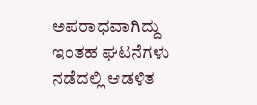ಅಪರಾಧವಾಗಿದ್ದು ಇಂತಹ ಘಟನೆಗಳು ನಡೆದಲ್ಲಿ ಆಡಳಿತ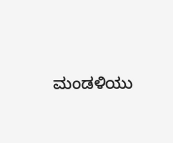ಮಂಡಳಿಯು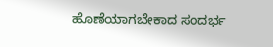ಹೊಣೆಯಾಗಬೇಕಾದ ಸಂದರ್ಭ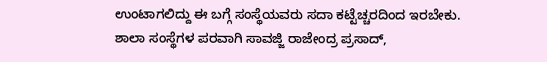ಉಂಟಾಗಲಿದ್ದು ಈ ಬಗ್ಗೆ ಸಂಸ್ಥೆಯವರು ಸದಾ ಕಟ್ಟೆಚ್ಚರದಿಂದ ಇರಬೇಕು.
ಶಾಲಾ ಸಂಸ್ಥೆಗಳ ಪರವಾಗಿ ಸಾವಜ್ಜಿ ರಾಜೇಂದ್ರ ಪ್ರಸಾದ್,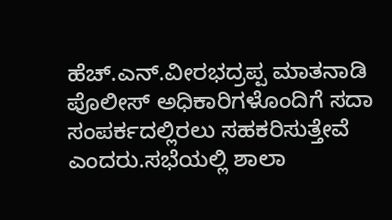ಹೆಚ್.ಎನ್.ವೀರಭದ್ರಪ್ಪ ಮಾತನಾಡಿ ಪೊಲೀಸ್ ಅಧಿಕಾರಿಗಳೊಂದಿಗೆ ಸದಾ ಸಂಪರ್ಕದಲ್ಲಿರಲು ಸಹಕರಿಸುತ್ತೇವೆ ಎಂದರು.ಸಭೆಯಲ್ಲಿ ಶಾಲಾ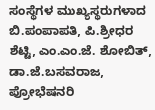ಸಂಸ್ಥೆಗಳ ಮುಖ್ಯಸ್ಥರುಗಳಾದ ಬಿ.ಪಂಪಾಪತಿ, ಪಿ.ಶ್ರೀಧರ ಶೆಟ್ಟಿ, ಎಂ.ಎಂ.ಜೆ. ಶೋಬಿತ್, ಡಾ.ಜೆ.ಬಸವರಾಜ, ಪ್ರೋಭೆಷನರಿ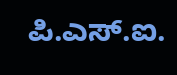ಪಿ.ಎಸ್.ಐ.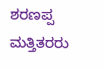ಶರಣಪ್ಪ ಮತ್ತಿತರರು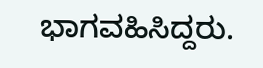ಭಾಗವಹಿಸಿದ್ದರು.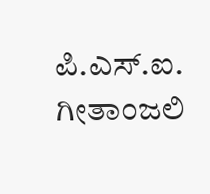ಪಿ.ಎಸ್.ಐ. ಗೀತಾಂಜಲಿ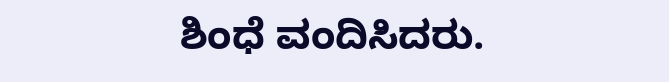ಶಿಂಧೆ ವಂದಿಸಿದರು.